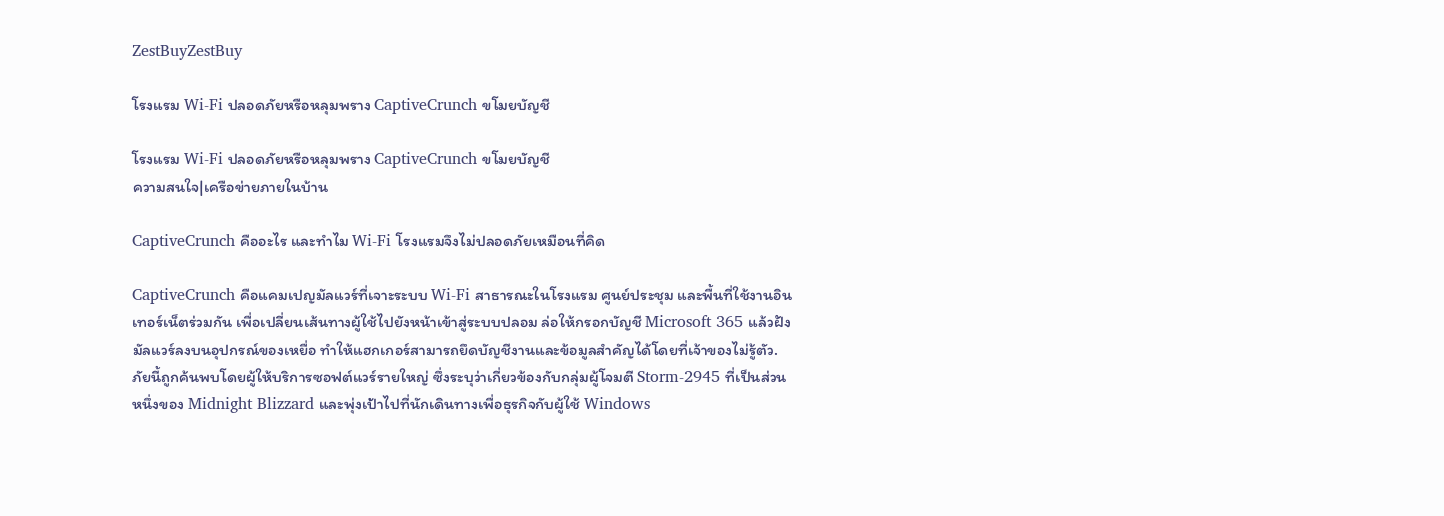ZestBuyZestBuy

โรงแรม Wi‑Fi ปลอดภัยหรือหลุมพราง CaptiveCrunch ขโมยบัญชี

โรงแรม Wi‑Fi ปลอดภัยหรือหลุมพราง CaptiveCrunch ขโมยบัญชี
ความสนใจ|เครือข่ายภายในบ้าน

CaptiveCrunch คืออะไร และทำไม Wi‑Fi โรงแรมจึงไม่ปลอดภัยเหมือนที่คิด

CaptiveCrunch คือแคมเปญมัลแวร์ที่เจาะระบบ Wi‑Fi สาธารณะในโรงแรม ศูนย์ประชุม และพื้นที่ใช้งานอินเทอร์เน็ตร่วมกัน เพื่อเปลี่ยนเส้นทางผู้ใช้ไปยังหน้าเข้าสู่ระบบปลอม ล่อให้กรอกบัญชี Microsoft 365 แล้วฝังมัลแวร์ลงบนอุปกรณ์ของเหยื่อ ทำให้แฮกเกอร์สามารถยึดบัญชีงานและข้อมูลสำคัญได้โดยที่เจ้าของไม่รู้ตัว. ภัยนี้ถูกค้นพบโดยผู้ให้บริการซอฟต์แวร์รายใหญ่ ซึ่งระบุว่าเกี่ยวข้องกับกลุ่มผู้โจมตี Storm‑2945 ที่เป็นส่วนหนึ่งของ Midnight Blizzard และพุ่งเป้าไปที่นักเดินทางเพื่อธุรกิจกับผู้ใช้ Windows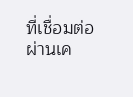ที่เชื่อมต่อผ่านเค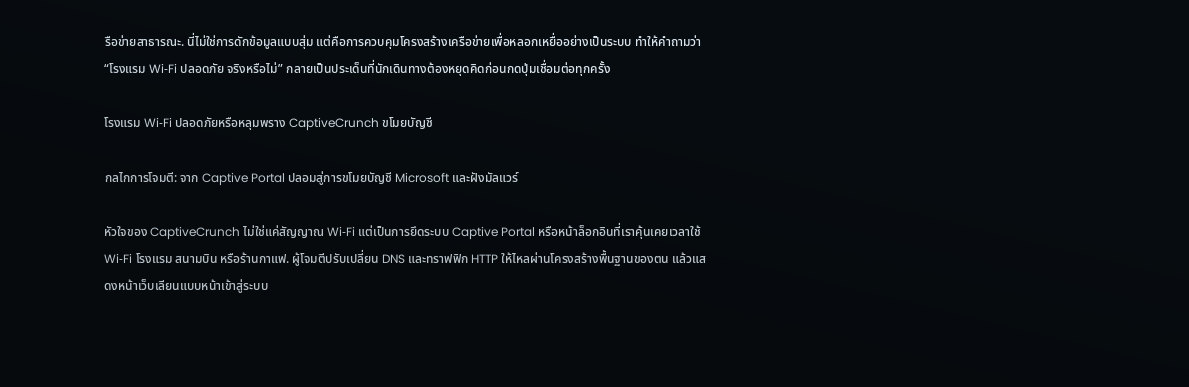รือข่ายสาธารณะ. นี่ไม่ใช่การดักข้อมูลแบบสุ่ม แต่คือการควบคุมโครงสร้างเครือข่ายเพื่อหลอกเหยื่ออย่างเป็นระบบ ทำให้คำถามว่า “โรงแรม Wi‑Fi ปลอดภัย จริงหรือไม่” กลายเป็นประเด็นที่นักเดินทางต้องหยุดคิดก่อนกดปุ่มเชื่อมต่อทุกครั้ง

โรงแรม Wi‑Fi ปลอดภัยหรือหลุมพราง CaptiveCrunch ขโมยบัญชี

กลไกการโจมตี: จาก Captive Portal ปลอมสู่การขโมยบัญชี Microsoft และฝังมัลแวร์

หัวใจของ CaptiveCrunch ไม่ใช่แค่สัญญาณ Wi‑Fi แต่เป็นการยึดระบบ Captive Portal หรือหน้าล็อกอินที่เราคุ้นเคยเวลาใช้ Wi‑Fi โรงแรม สนามบิน หรือร้านกาแฟ. ผู้โจมตีปรับเปลี่ยน DNS และทราฟฟิก HTTP ให้ไหลผ่านโครงสร้างพื้นฐานของตน แล้วแสดงหน้าเว็บเลียนแบบหน้าเข้าสู่ระบบ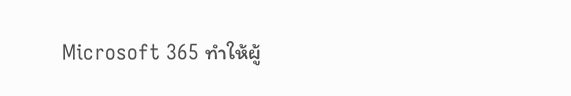Microsoft 365 ทำให้ผู้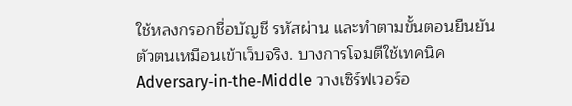ใช้หลงกรอกชื่อบัญชี รหัสผ่าน และทำตามขั้นตอนยืนยันตัวตนเหมือนเข้าเว็บจริง. บางการโจมตีใช้เทคนิค Adversary‑in‑the‑Middle วางเซิร์ฟเวอร์อ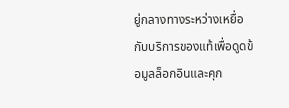ยู่กลางทางระหว่างเหยื่อกับบริการของแท้เพื่อดูดข้อมูลล็อกอินและคุก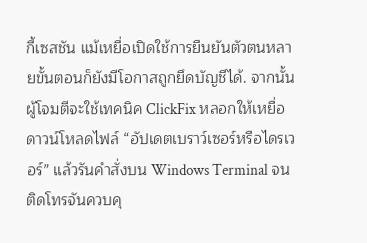กี้เซสชัน แม้เหยื่อเปิดใช้การยืนยันตัวตนหลายขั้นตอนก็ยังมีโอกาสถูกยึดบัญชีได้. จากนั้นผู้โจมตีจะใช้เทคนิค ClickFix หลอกให้เหยื่อดาวน์โหลดไฟล์ “อัปเดตเบราว์เซอร์หรือไดรเวอร์” แล้วรันคำสั่งบน Windows Terminal จนติดโทรจันควบคุ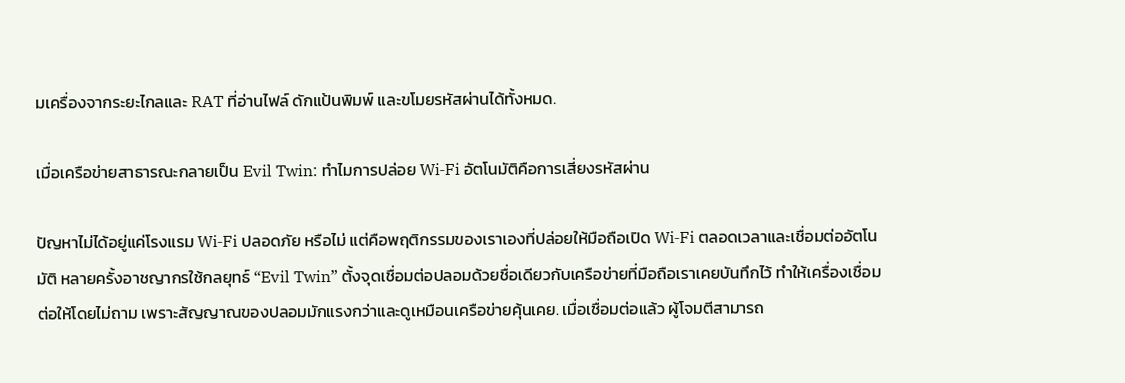มเครื่องจากระยะไกลและ RAT ที่อ่านไฟล์ ดักแป้นพิมพ์ และขโมยรหัสผ่านได้ทั้งหมด.

เมื่อเครือข่ายสาธารณะกลายเป็น Evil Twin: ทำไมการปล่อย Wi‑Fi อัตโนมัติคือการเสี่ยงรหัสผ่าน

ปัญหาไม่ได้อยู่แค่โรงแรม Wi‑Fi ปลอดภัย หรือไม่ แต่คือพฤติกรรมของเราเองที่ปล่อยให้มือถือเปิด Wi‑Fi ตลอดเวลาและเชื่อมต่ออัตโนมัติ หลายครั้งอาชญากรใช้กลยุทธ์ “Evil Twin” ตั้งจุดเชื่อมต่อปลอมด้วยชื่อเดียวกับเครือข่ายที่มือถือเราเคยบันทึกไว้ ทำให้เครื่องเชื่อมต่อให้โดยไม่ถาม เพราะสัญญาณของปลอมมักแรงกว่าและดูเหมือนเครือข่ายคุ้นเคย. เมื่อเชื่อมต่อแล้ว ผู้โจมตีสามารถ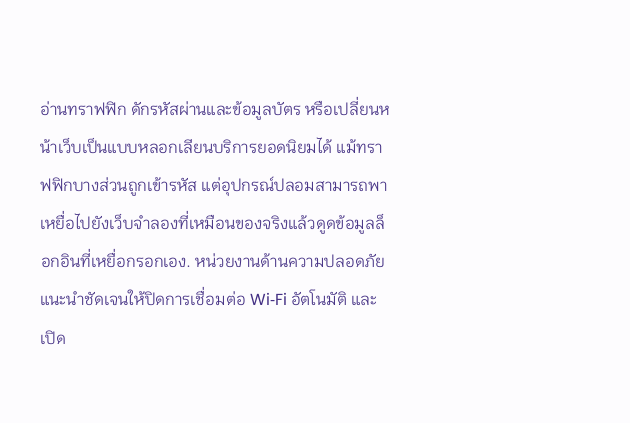อ่านทราฟฟิก ดักรหัสผ่านและข้อมูลบัตร หรือเปลี่ยนหน้าเว็บเป็นแบบหลอกเลียนบริการยอดนิยมได้ แม้ทราฟฟิกบางส่วนถูกเข้ารหัส แต่อุปกรณ์ปลอมสามารถพาเหยื่อไปยังเว็บจำลองที่เหมือนของจริงแล้วดูดข้อมูลล็อกอินที่เหยื่อกรอกเอง. หน่วยงานด้านความปลอดภัยแนะนำชัดเจนให้ปิดการเชื่อมต่อ Wi‑Fi อัตโนมัติ และเปิด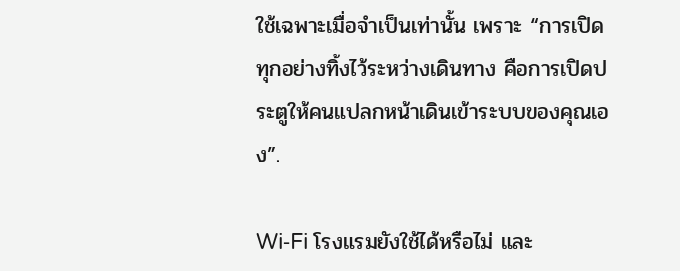ใช้เฉพาะเมื่อจำเป็นเท่านั้น เพราะ “การเปิดทุกอย่างทิ้งไว้ระหว่างเดินทาง คือการเปิดประตูให้คนแปลกหน้าเดินเข้าระบบของคุณเอง”.

Wi‑Fi โรงแรมยังใช้ได้หรือไม่ และ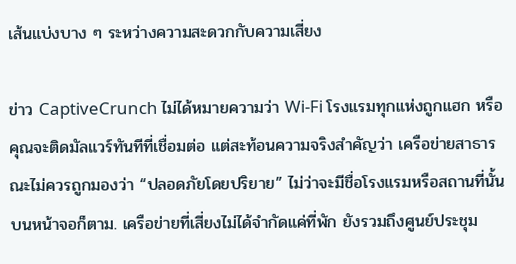เส้นแบ่งบาง ๆ ระหว่างความสะดวกกับความเสี่ยง

ข่าว CaptiveCrunch ไม่ได้หมายความว่า Wi‑Fi โรงแรมทุกแห่งถูกแฮก หรือคุณจะติดมัลแวร์ทันทีที่เชื่อมต่อ แต่สะท้อนความจริงสำคัญว่า เครือข่ายสาธารณะไม่ควรถูกมองว่า “ปลอดภัยโดยปริยาย” ไม่ว่าจะมีชื่อโรงแรมหรือสถานที่นั้นบนหน้าจอก็ตาม. เครือข่ายที่เสี่ยงไม่ได้จำกัดแค่ที่พัก ยังรวมถึงศูนย์ประชุม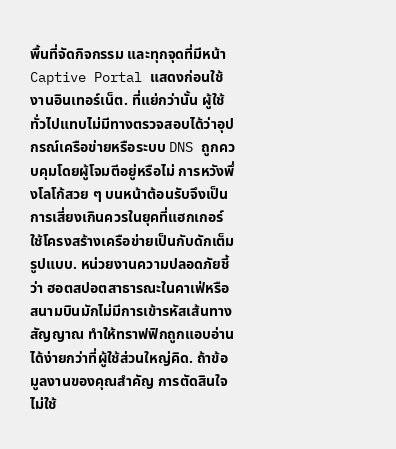พื้นที่จัดกิจกรรม และทุกจุดที่มีหน้า Captive Portal แสดงก่อนใช้งานอินเทอร์เน็ต. ที่แย่กว่านั้น ผู้ใช้ทั่วไปแทบไม่มีทางตรวจสอบได้ว่าอุปกรณ์เครือข่ายหรือระบบ DNS ถูกควบคุมโดยผู้โจมตีอยู่หรือไม่ การหวังพึ่งโลโก้สวย ๆ บนหน้าต้อนรับจึงเป็นการเสี่ยงเกินควรในยุคที่แฮกเกอร์ใช้โครงสร้างเครือข่ายเป็นกับดักเต็มรูปแบบ. หน่วยงานความปลอดภัยชี้ว่า ฮอตสปอตสาธารณะในคาเฟ่หรือสนามบินมักไม่มีการเข้ารหัสเส้นทางสัญญาณ ทำให้ทราฟฟิกถูกแอบอ่านได้ง่ายกว่าที่ผู้ใช้ส่วนใหญ่คิด. ถ้าข้อมูลงานของคุณสำคัญ การตัดสินใจไม่ใช้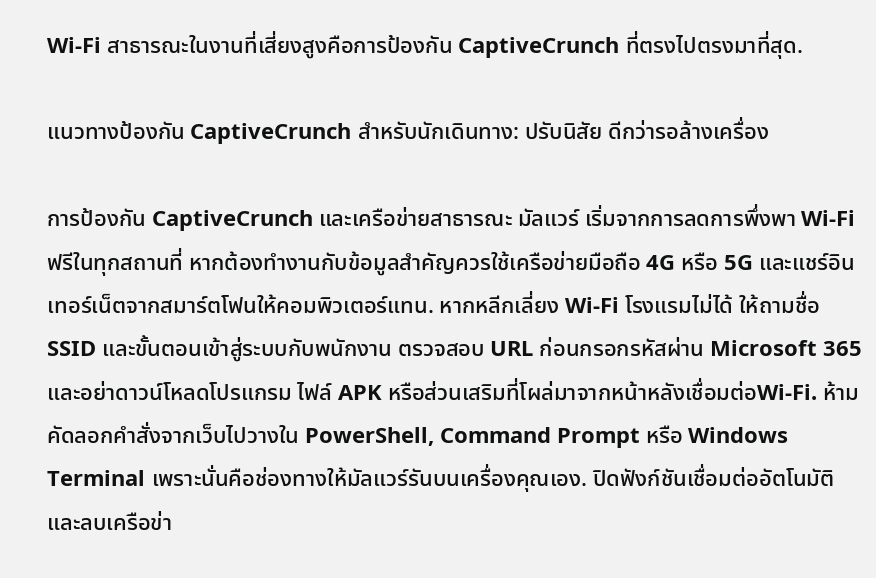Wi‑Fi สาธารณะในงานที่เสี่ยงสูงคือการป้องกัน CaptiveCrunch ที่ตรงไปตรงมาที่สุด.

แนวทางป้องกัน CaptiveCrunch สำหรับนักเดินทาง: ปรับนิสัย ดีกว่ารอล้างเครื่อง

การป้องกัน CaptiveCrunch และเครือข่ายสาธารณะ มัลแวร์ เริ่มจากการลดการพึ่งพา Wi‑Fi ฟรีในทุกสถานที่ หากต้องทำงานกับข้อมูลสำคัญควรใช้เครือข่ายมือถือ 4G หรือ 5G และแชร์อินเทอร์เน็ตจากสมาร์ตโฟนให้คอมพิวเตอร์แทน. หากหลีกเลี่ยง Wi‑Fi โรงแรมไม่ได้ ให้ถามชื่อ SSID และขั้นตอนเข้าสู่ระบบกับพนักงาน ตรวจสอบ URL ก่อนกรอกรหัสผ่าน Microsoft 365 และอย่าดาวน์โหลดโปรแกรม ไฟล์ APK หรือส่วนเสริมที่โผล่มาจากหน้าหลังเชื่อมต่อWi‑Fi. ห้ามคัดลอกคำสั่งจากเว็บไปวางใน PowerShell, Command Prompt หรือ Windows Terminal เพราะนั่นคือช่องทางให้มัลแวร์รันบนเครื่องคุณเอง. ปิดฟังก์ชันเชื่อมต่ออัตโนมัติและลบเครือข่า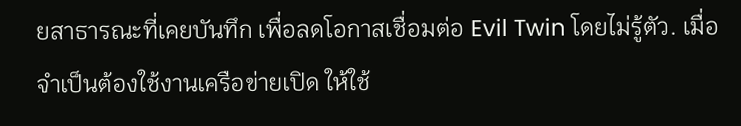ยสาธารณะที่เคยบันทึก เพื่อลดโอกาสเชื่อมต่อ Evil Twin โดยไม่รู้ตัว. เมื่อจำเป็นต้องใช้งานเครือข่ายเปิด ให้ใช้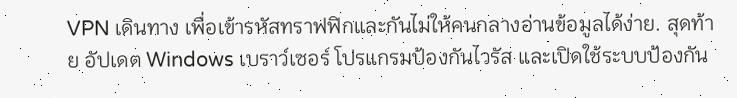VPN เดินทาง เพื่อเข้ารหัสทราฟฟิกและกันไม่ให้คนกลางอ่านข้อมูลได้ง่าย. สุดท้าย อัปเดต Windows เบราว์เซอร์ โปรแกรมป้องกันไวรัส และเปิดใช้ระบบป้องกัน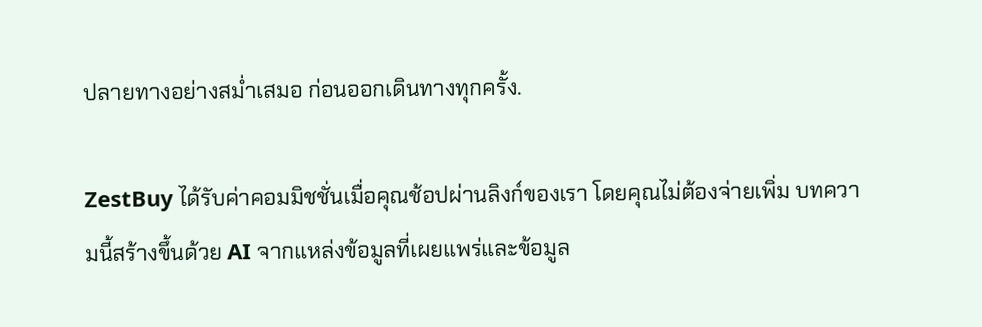ปลายทางอย่างสม่ำเสมอ ก่อนออกเดินทางทุกครั้ง.

ZestBuy ได้รับค่าคอมมิชชั่นเมื่อคุณช้อปผ่านลิงก์ของเรา โดยคุณไม่ต้องจ่ายเพิ่ม บทความนี้สร้างขึ้นด้วย AI จากแหล่งข้อมูลที่เผยแพร่และข้อมูล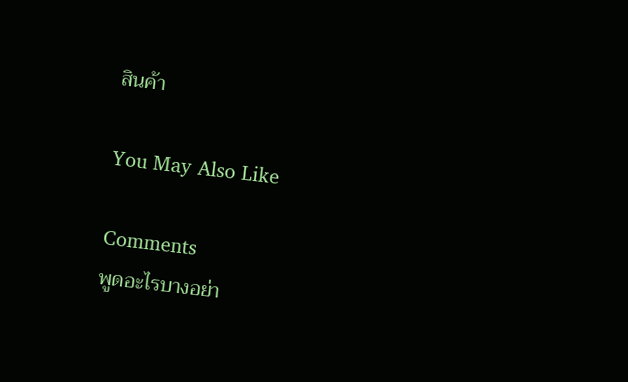สินค้า

You May Also Like

Comments
พูดอะไรบางอย่า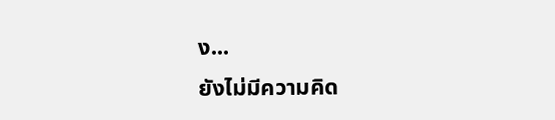ง...
ยังไม่มีความคิด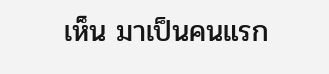เห็น มาเป็นคนแรก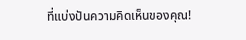ที่แบ่งปันความคิดเห็นของคุณ!